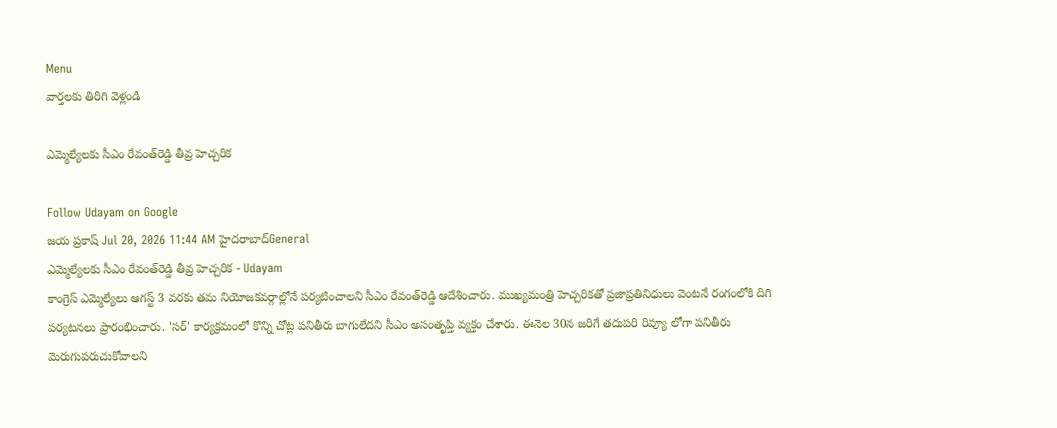Menu
వార్తలకు తిరిగి వెళ్లండి

ఎమ్మెల్యేలకు సీఎం రేవంత్‌రెడ్డి తీవ్ర హెచ్చరిక

Follow Udayam on Google
జయ ప్రకాష్ Jul 20, 2026 11:44 AM హైదరాబాద్General
ఎమ్మెల్యేలకు సీఎం రేవంత్‌రెడ్డి తీవ్ర హెచ్చరిక - Udayam
కాంగ్రెస్ ఎమ్మెల్యేలు ఆగస్ట్ 3 వరకు తమ నియోజకవర్గాల్లోనే పర్యటించాలని సీఎం రేవంత్‌రెడ్డి ఆదేశించారు. ముఖ్యమంత్రి హెచ్చరికతో ప్రజాప్రతినిధులు వెంటనే రంగంలోకి దిగి పర్యటనలు ప్రారంభించారు. 'సర్' కార్యక్రమంలో కొన్ని చోట్ల పనితీరు బాగులేదని సీఎం అసంతృప్తి వ్యక్తం చేశారు. ఈనెల 30న జరిగే తదుపరి రివ్యూ లోగా పనితీరు మెరుగుపరుచుకోవాలని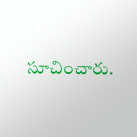సూచించారు.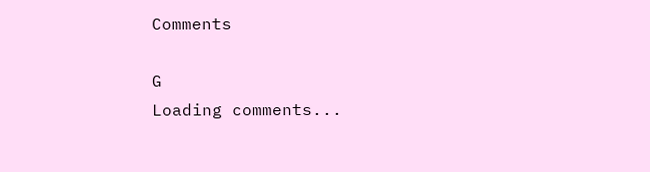Comments

G
Loading comments...